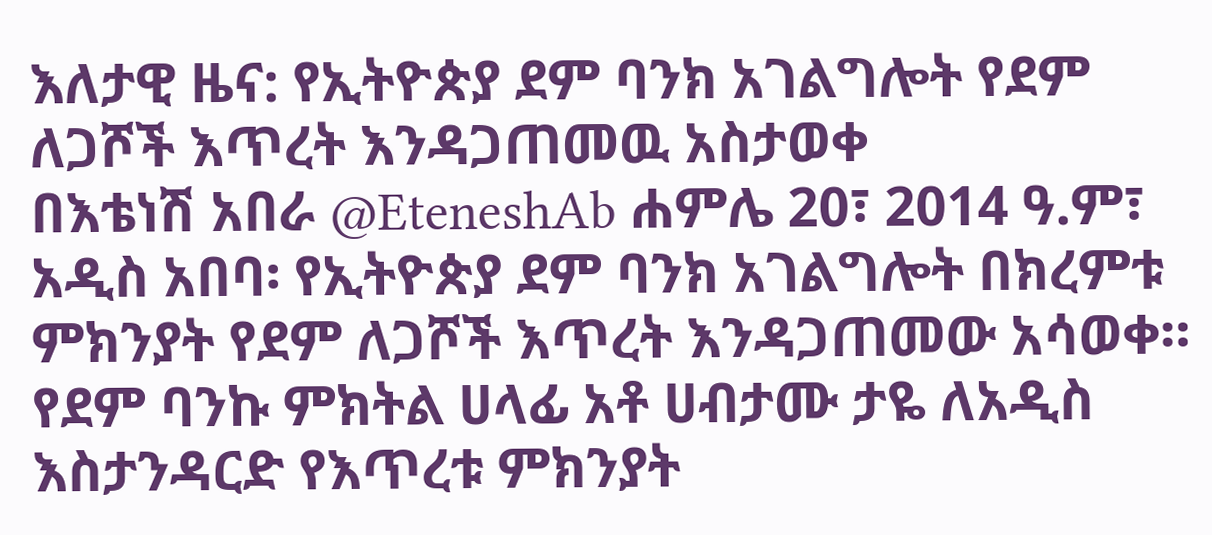እለታዊ ዜና: የኢትዮጵያ ደም ባንክ አገልግሎት የደም ለጋሾች እጥረት እንዳጋጠመዉ አስታወቀ
በእቴነሽ አበራ @EteneshAb ሐምሌ 20፣ 2014 ዓ.ም፣ አዲስ አበባ፡ የኢትዮጵያ ደም ባንክ አገልግሎት በክረምቱ ምክንያት የደም ለጋሾች እጥረት እንዳጋጠመው አሳወቀ። የደም ባንኩ ምክትል ሀላፊ አቶ ሀብታሙ ታዬ ለአዲስ እስታንዳርድ የእጥረቱ ምክንያት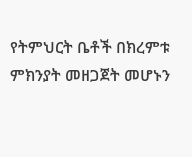የትምህርት ቤቶች በክረምቱ ምክንያት መዘጋጀት መሆኑን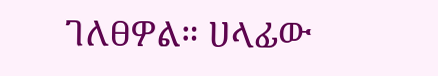ገለፀዎል። ሀላፊው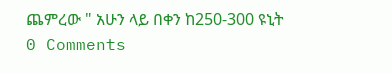ጨምረው " አሁን ላይ በቀን ከ250-300 ዩኒት
0 Comments